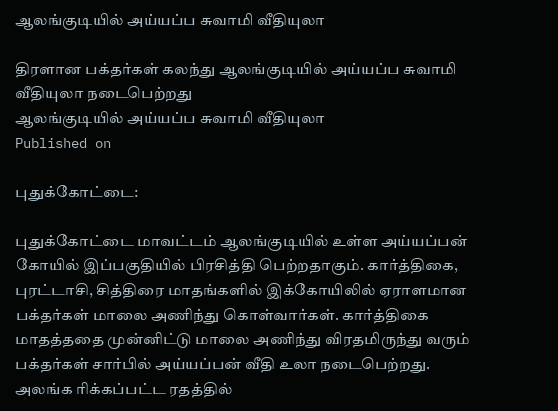ஆலங்குடியில் அய்யப்ப சுவாமி வீதியுலா

திரளான பக்தர்கள் கலந்து ஆலங்குடியில் அய்யப்ப சுவாமி வீதியுலா நடைபெற்றது
ஆலங்குடியில் அய்யப்ப சுவாமி வீதியுலா
Published on

புதுக்கோட்டை:

புதுக்கோட்டை மாவட்டம் ஆலங்குடியில் உள்ள அய்யப்பன் கோயில் இப்பகுதியில் பிரசித்தி பெற்றதாகும். கார்த்திகை, புரட்டாசி, சித்திரை மாதங்களில் இக்கோயிலில் ஏராளமான பக்தர்கள் மாலை அணிந்து கொள்வார்கள். கார்த்திகை மாதத்ததை முன்னிட்டு மாலை அணிந்து விரதமிருந்து வரும் பக்தர்கள் சார்பில் அய்யப்பன் வீதி உலா நடைபெற்றது. அலங்க ரிக்கப்பட்ட ரதத்தில்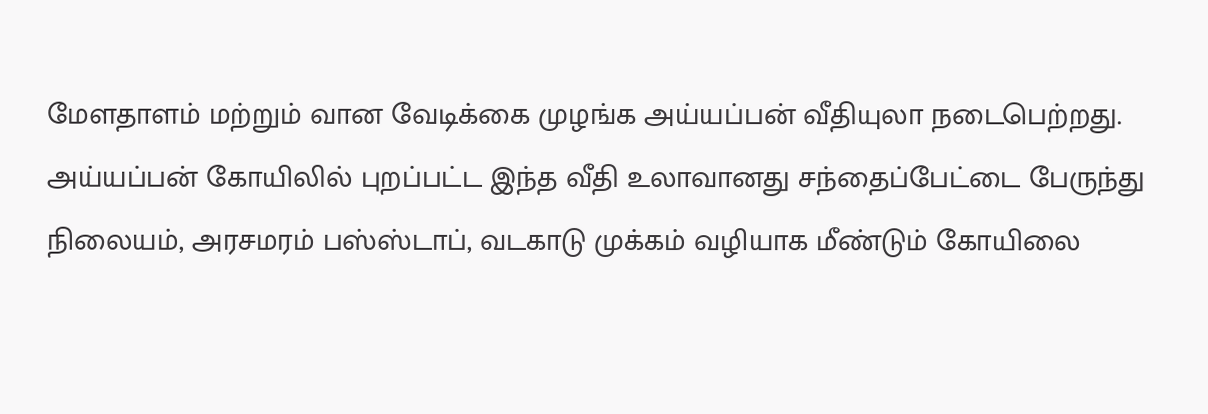மேளதாளம் மற்றும் வான வேடிக்கை முழங்க அய்யப்பன் வீதியுலா நடைபெற்றது. அய்யப்பன் கோயிலில் புறப்பட்ட இந்த வீதி உலாவானது சந்தைப்பேட்டை பேருந்து நிலையம், அரசமரம் பஸ்ஸ்டாப், வடகாடு முக்கம் வழியாக மீண்டும் கோயிலை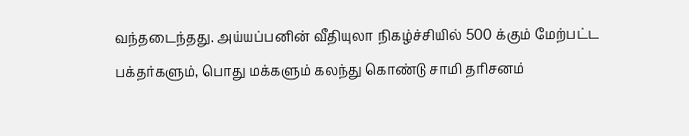வந்தடைந்தது. அய்யப்பனின் வீதியுலா நிகழ்ச்சியில் 500 க்கும் மேற்பட்ட பக்தர்களும், பொது மக்களும் கலந்து கொண்டு சாமி தரிசனம்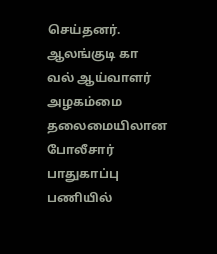செய்தனர். ஆலங்குடி கா வல் ஆய்வாளர் அழகம்மை தலைமையிலான போலீசார் பாதுகாப்பு பணியில்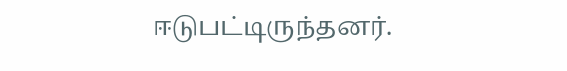ஈடுபட்டிருந்தனர்.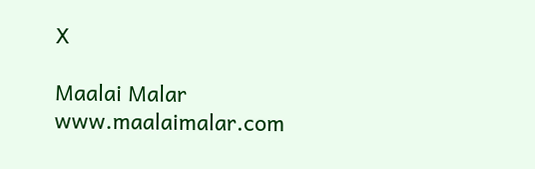X

Maalai Malar
www.maalaimalar.com